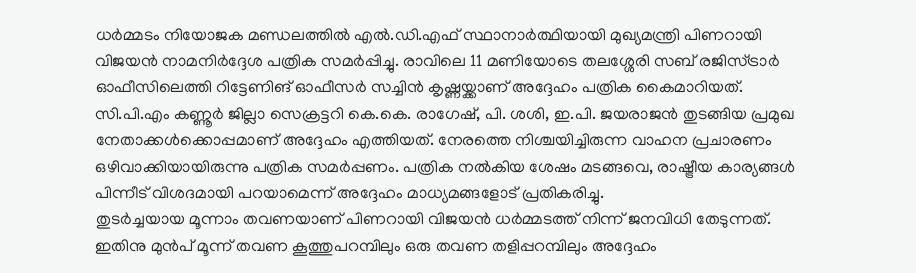ധർമ്മടം നിയോജക മണ്ഡലത്തിൽ എൽ.ഡി.എഫ് സ്ഥാനാർത്ഥിയായി മുഖ്യമന്ത്രി പിണറായി വിജയൻ നാമനിർദ്ദേശ പത്രിക സമർപ്പിച്ചു. രാവിലെ 11 മണിയോടെ തലശ്ശേരി സബ് രജിസ്ട്രാർ ഓഫീസിലെത്തി റിട്ടേണിങ് ഓഫീസർ സച്ചിൻ കൃഷ്ണയ്ക്കാണ് അദ്ദേഹം പത്രിക കൈമാറിയത്. സി.പി.എം കണ്ണൂർ ജില്ലാ സെക്രട്ടറി കെ.കെ. രാഗേഷ്, പി. ശശി, ഇ.പി. ജയരാജൻ തുടങ്ങിയ പ്രമുഖ നേതാക്കൾക്കൊപ്പമാണ് അദ്ദേഹം എത്തിയത്. നേരത്തെ നിശ്ചയിച്ചിരുന്ന വാഹന പ്രചാരണം ഒഴിവാക്കിയായിരുന്നു പത്രിക സമർപ്പണം. പത്രിക നൽകിയ ശേഷം മടങ്ങവെ, രാഷ്ട്രീയ കാര്യങ്ങൾ പിന്നീട് വിശദമായി പറയാമെന്ന് അദ്ദേഹം മാധ്യമങ്ങളോട് പ്രതികരിച്ചു.
തുടർച്ചയായ മൂന്നാം തവണയാണ് പിണറായി വിജയൻ ധർമ്മടത്ത് നിന്ന് ജനവിധി തേടുന്നത്. ഇതിനു മുൻപ് മൂന്ന് തവണ കൂത്തുപറമ്പിലും ഒരു തവണ തളിപ്പറമ്പിലും അദ്ദേഹം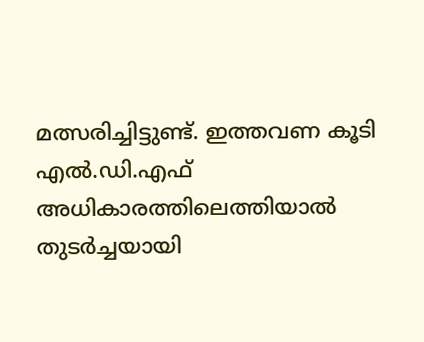മത്സരിച്ചിട്ടുണ്ട്. ഇത്തവണ കൂടി എൽ.ഡി.എഫ് അധികാരത്തിലെത്തിയാൽ തുടർച്ചയായി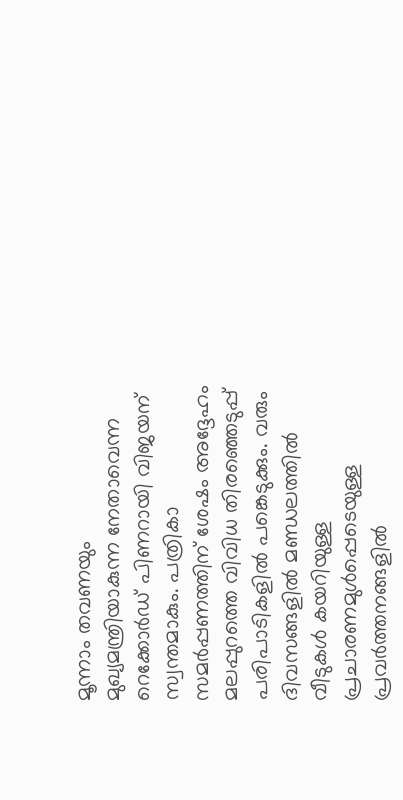മൂന്നാം തവണയും മുഖ്യമന്ത്രിയാകുന്ന നേതാവെന്ന റെക്കോർഡ് പിണറായി വിജയന് സ്വന്തമാകും. പത്രികാ സമർപ്പണത്തിന് ശേഷം അദ്ദേഹം മലപ്പുറത്തെ വിവിധ തിരഞ്ഞെടുപ്പ് പരിപാടികളിൽ പങ്കെടുക്കും. വരും ദിവസങ്ങളിൽ മണ്ഡലത്തിൽ വീടുകൾ കയറിയുള്ള പ്രചാരണമുൾപ്പെടെയുള്ള പ്രവർത്തനങ്ങളിൽ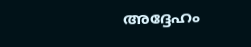അദ്ദേഹം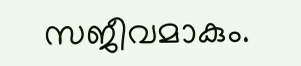സജീവമാകും.